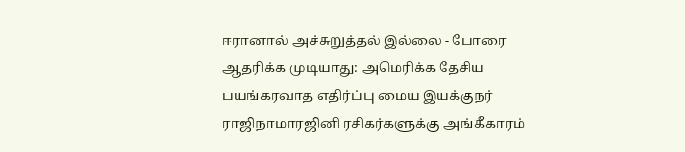ஈரானால் அச்சுறுத்தல் இல்லை - போரை ஆதரிக்க முடியாது: அமெரிக்க தேசிய பயங்கரவாத எதிர்ப்பு மைய இயக்குநர் ராஜிநாமாரஜினி ரசிகர்களுக்கு அங்கீகாரம்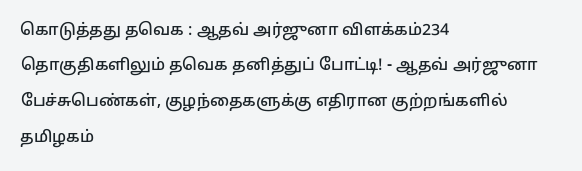கொடுத்தது தவெக : ஆதவ் அர்ஜுனா விளக்கம்234 தொகுதிகளிலும் தவெக தனித்துப் போட்டி! - ஆதவ் அர்ஜுனா பேச்சுபெண்கள், குழந்தைகளுக்கு எதிரான குற்றங்களில் தமிழகம்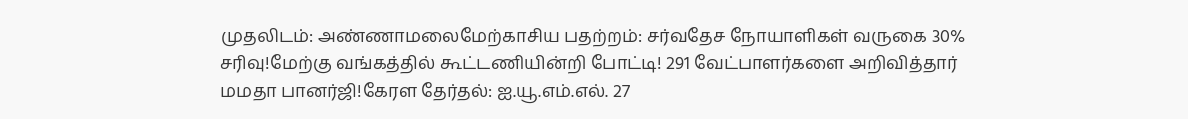முதலிடம்: அண்ணாமலைமேற்காசிய பதற்றம்: சர்வதேச நோயாளிகள் வருகை 30% சரிவு!மேற்கு வங்கத்தில் கூட்டணியின்றி போட்டி! 291 வேட்பாளர்களை அறிவித்தார் மமதா பானர்ஜி!கேரள தேர்தல்: ஐ.யூ.எம்.எல். 27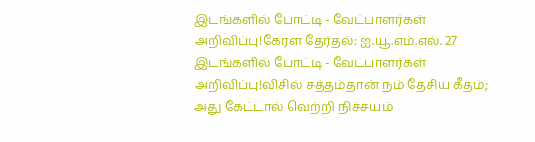இடங்களில் போட்டி - வேட்பாளர்கள் அறிவிப்பு!கேரள தேர்தல்: ஐ.யூ.எம்.எல். 27 இடங்களில் போட்டி - வேட்பாளர்கள் அறிவிப்பு!விசில் சத்தம்தான் நம் தேசிய கீதம்; அது கேட்டால் வெற்றி நிச்சயம்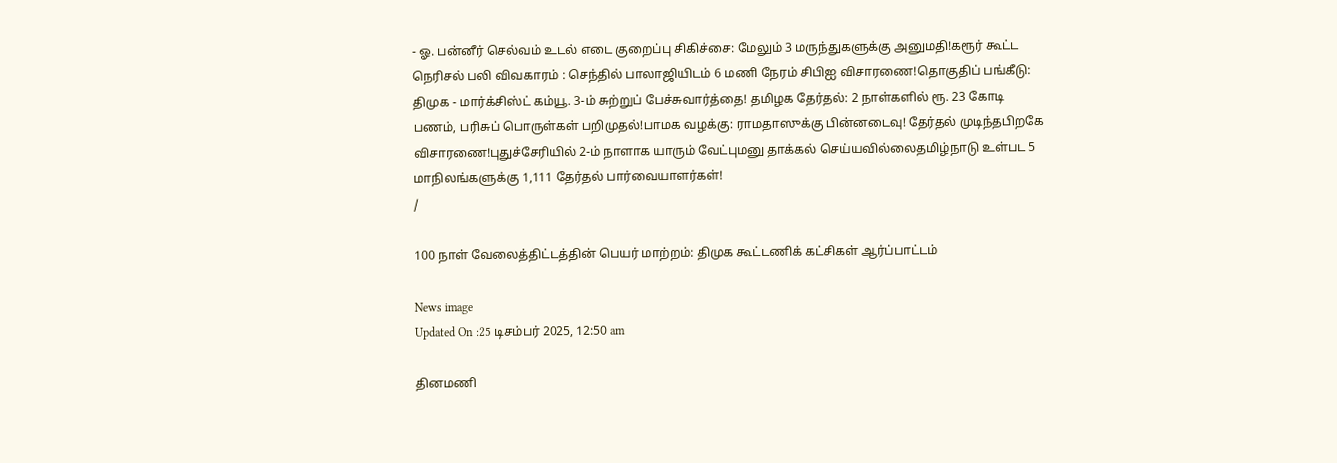- ஓ. பன்னீர் செல்வம் உடல் எடை குறைப்பு சிகிச்சை: மேலும் 3 மருந்துகளுக்கு அனுமதி!கரூர் கூட்ட நெரிசல் பலி விவகாரம் : செந்தில் பாலாஜியிடம் 6 மணி நேரம் சிபிஐ விசாரணை!தொகுதிப் பங்கீடு: திமுக - மார்க்சிஸ்ட் கம்யூ. 3-ம் சுற்றுப் பேச்சுவார்த்தை! தமிழக தேர்தல்: 2 நாள்களில் ரூ. 23 கோடி பணம், பரிசுப் பொருள்கள் பறிமுதல்!பாமக வழக்கு: ராமதாஸுக்கு பின்னடைவு! தேர்தல் முடிந்தபிறகே விசாரணை!புதுச்சேரியில் 2-ம் நாளாக யாரும் வேட்புமனு தாக்கல் செய்யவில்லைதமிழ்நாடு உள்பட 5 மாநிலங்களுக்கு 1,111 தேர்தல் பார்வையாளர்கள்!
/

100 நாள் வேலைத்திட்டத்தின் பெயர் மாற்றம்: திமுக கூட்டணிக் கட்சிகள் ஆர்ப்பாட்டம்

News image
Updated On :25 டிசம்பர் 2025, 12:50 am

தினமணி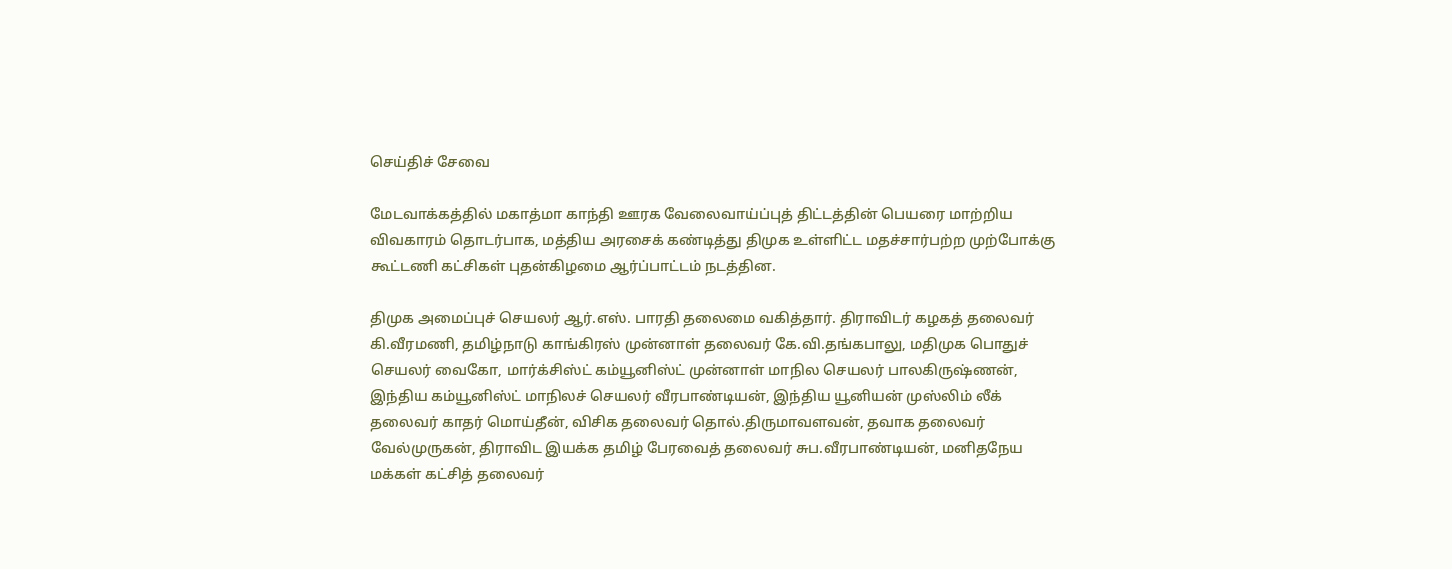செய்திச் சேவை

மேடவாக்கத்தில் மகாத்மா காந்தி ஊரக வேலைவாய்ப்புத் திட்டத்தின் பெயரை மாற்றிய விவகாரம் தொடர்பாக, மத்திய அரசைக் கண்டித்து திமுக உள்ளிட்ட மதச்சார்பற்ற முற்போக்கு கூட்டணி கட்சிகள் புதன்கிழமை ஆர்ப்பாட்டம் நடத்தின.

திமுக அமைப்புச் செயலர் ஆர்.எஸ். பாரதி தலைமை வகித்தார். திராவிடர் கழகத் தலைவர் கி.வீரமணி, தமிழ்நாடு காங்கிரஸ் முன்னாள் தலைவர் கே.வி.தங்கபாலு, மதிமுக பொதுச் செயலர் வைகோ, மார்க்சிஸ்ட் கம்யூனிஸ்ட் முன்னாள் மாநில செயலர் பாலகிருஷ்ணன், இந்திய கம்யூனிஸ்ட் மாநிலச் செயலர் வீரபாண்டியன், இந்திய யூனியன் முஸ்லிம் லீக் தலைவர் காதர் மொய்தீன், விசிக தலைவர் தொல்.திருமாவளவன், தவாக தலைவர் வேல்முருகன், திராவிட இயக்க தமிழ் பேரவைத் தலைவர் சுப.வீரபாண்டியன், மனிதநேய மக்கள் கட்சித் தலைவர்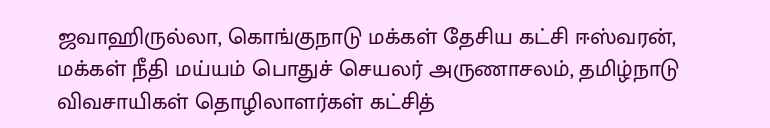ஜவாஹிருல்லா, கொங்குநாடு மக்கள் தேசிய கட்சி ஈஸ்வரன், மக்கள் நீதி மய்யம் பொதுச் செயலர் அருணாசலம், தமிழ்நாடு விவசாயிகள் தொழிலாளர்கள் கட்சித்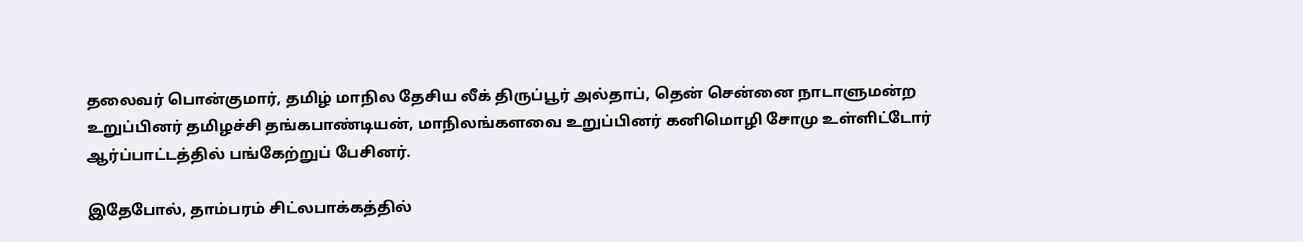தலைவர் பொன்குமார், தமிழ் மாநில தேசிய லீக் திருப்பூர் அல்தாப், தென் சென்னை நாடாளுமன்ற உறுப்பினர் தமிழச்சி தங்கபாண்டியன், மாநிலங்களவை உறுப்பினர் கனிமொழி சோமு உள்ளிட்டோர் ஆர்ப்பாட்டத்தில் பங்கேற்றுப் பேசினர்.

இதேபோல், தாம்பரம் சிட்லபாக்கத்தில்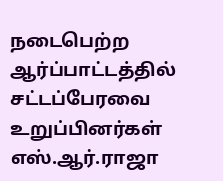நடைபெற்ற ஆர்ப்பாட்டத்தில் சட்டப்பேரவை உறுப்பினர்கள் எஸ்.ஆர்.ராஜா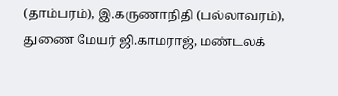(தாம்பரம்), இ.கருணாநிதி (பல்லாவரம்), துணை மேயர் ஜி.காமராஜ், மண்டலக்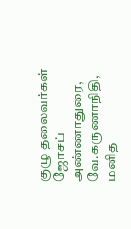குழு தலைவர்கள் ஜோசப் அண்ணாதுரை, வே.கருணாநிதி, மனித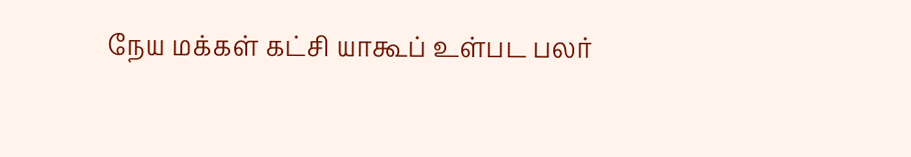நேய மக்கள் கட்சி யாகூப் உள்பட பலர்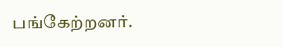பங்கேற்றனர்.